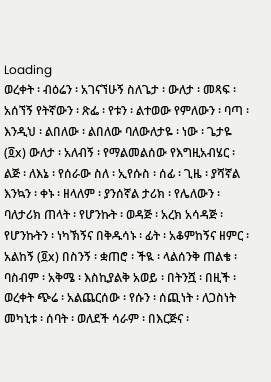Loading
ወረቀት ፡ ብዕሬን ፡ አገናኘሁኝ ስለጌታ ፡ ውለታ ፡ መጻፍ ፡ አሰኘኝ የትኛውን ፡ ጽፌ ፡ የቱን ፡ ልተወው የምለውን ፡ ባጣ ፡ እንዲህ ፡ ልበለው ፡ ልበለው ባለውለታዬ ፡ ነው ፡ ጌታዬ (፬x) ውለታ ፡ አለብኝ ፡ የማልመልሰው የእግዚአብሄር ፡ ልጅ ፡ ለእኔ ፡ የሰራው ስለ ፡ ኢየሱስ ፡ ሰፊ ፡ ጊዜ ፡ ያሻኛል እንኳን ፡ ቀኑ ፡ ዘላለም ፡ ያንሰኛል ታሪክ ፡ የሌለውን ፡ ባለታሪክ ጠላት ፡ የሆንኩት ፡ ወዳጅ ፡ አረክ አሳዳጅ ፡ የሆንኩትን ፡ ነካኽኝና በቅዱሳኑ ፡ ፊት ፡ አቆምከኝና ዘምር ፡ አልከኝ (፬x) በስንኝ ፡ ቋጠሮ ፡ ችዪ ፡ ላልሰንቅ ጠልቄ ፡ ባስብም ፡ አቅሜ ፡ እስኪያልቅ አወይ ፡ በትንሿ ፡ በዚች ፡ ወረቀት ጭሬ ፡ አልጨርሰው ፡ የሱን ፡ ሰጪነት ፡ ለጋስነት መካኒቱ ፡ ሰባት ፡ ወለደች ሳራም ፡ በእርጅና ፡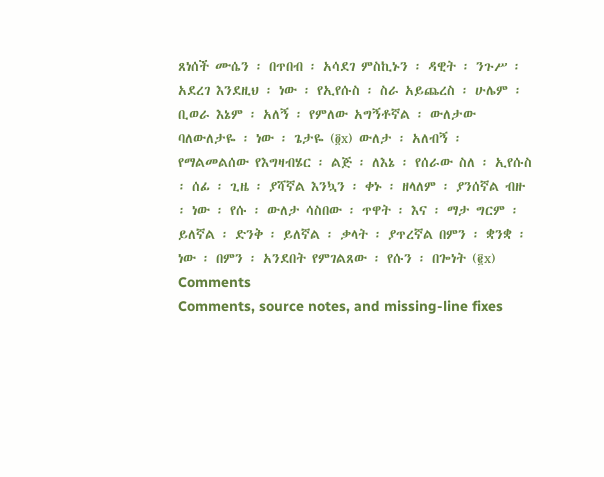ጸነሰች ሙሴን ፡ በጥበብ ፡ አሳደገ ምስኪኑን ፡ ዳዊት ፡ ንጉሥ ፡ አደረገ እንደዚህ ፡ ነው ፡ የኢየሱስ ፡ ስራ አይጨረስ ፡ ሁሌም ፡ ቢወራ እኔም ፡ አለኝ ፡ የምለው አግኝቶኛል ፡ ውለታው ባለውለታዬ ፡ ነው ፡ ጌታዬ (፬x) ውለታ ፡ አለብኝ ፡ የማልመልሰው የእግዛብሄር ፡ ልጅ ፡ ለእኔ ፡ የሰራው ስለ ፡ ኢየሱስ ፡ ሰፊ ፡ ጊዜ ፡ ያሻኛል እንኳን ፡ ቀኑ ፡ ዘላለም ፡ ያንሰኛል ብዙ ፡ ነው ፡ የሱ ፡ ውለታ ሳስበው ፡ ጥዋት ፡ እና ፡ ማታ ግርም ፡ ይለኛል ፡ ድንቅ ፡ ይለኛል ፡ ቃላት ፡ ያጥረኛል በምን ፡ ቋንቋ ፡ ነው ፡ በምን ፡ አንደበት የምገልጸው ፡ የሱን ፡ በጐነት (፪x)
Comments
Comments, source notes, and missing-line fixes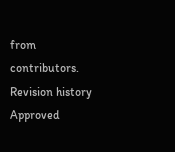from contributors.
Revision history
Approved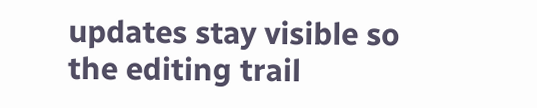updates stay visible so the editing trail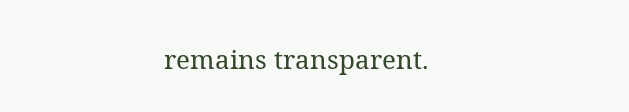remains transparent.